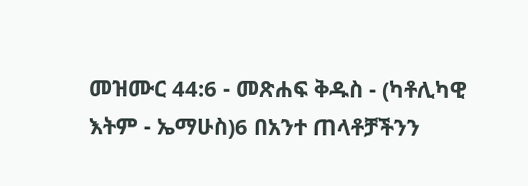መዝሙር 44:6 - መጽሐፍ ቅዱስ - (ካቶሊካዊ እትም - ኤማሁስ)6 በአንተ ጠላቶቻችንን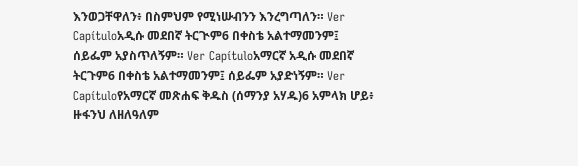እንወጋቸዋለን፥ በስምህም የሚነሡብንን እንረግጣለን። Ver Capítuloአዲሱ መደበኛ ትርጒም6 በቀስቴ አልተማመንም፤ ሰይፌም አያስጥለኝም። Ver Capítuloአማርኛ አዲሱ መደበኛ ትርጉም6 በቀስቴ አልተማመንም፤ ሰይፌም አያድነኝም። Ver Capítuloየአማርኛ መጽሐፍ ቅዱስ (ሰማንያ አሃዱ)6 አምላክ ሆይ፥ ዙፋንህ ለዘለዓለም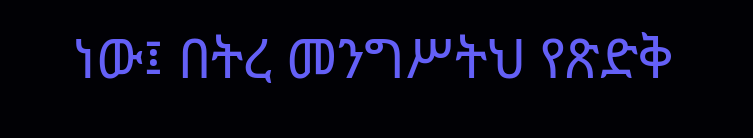ነው፤ በትረ መንግሥትህ የጽድቅ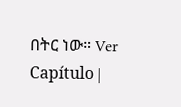በትር ነው። Ver Capítulo |